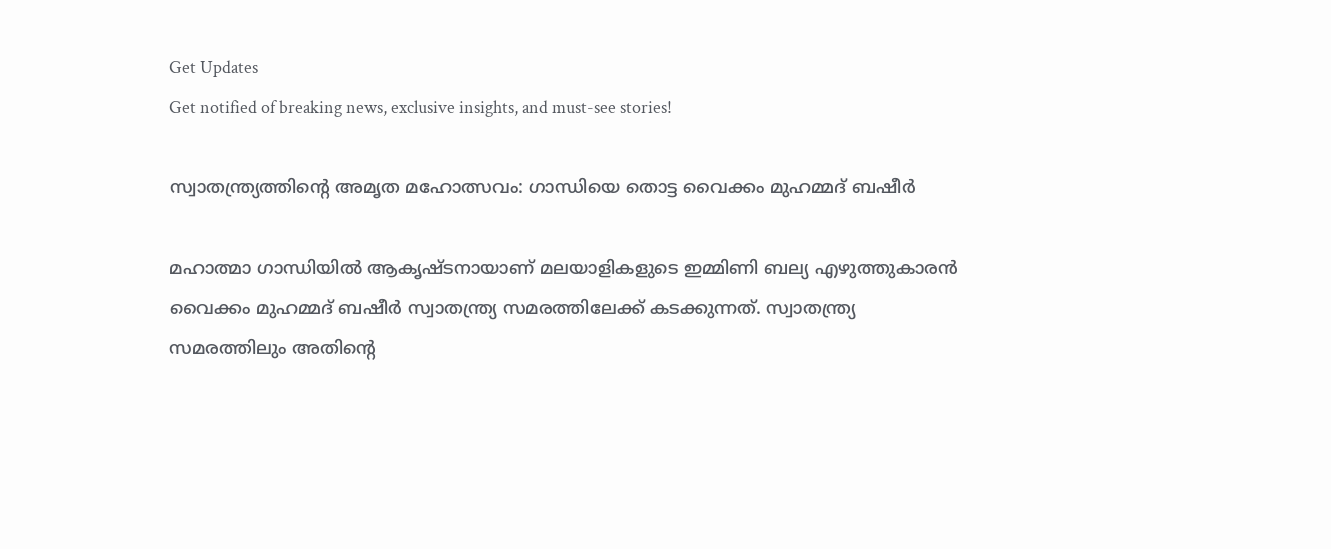Get Updates
Get notified of breaking news, exclusive insights, and must-see stories!

സ്വാതന്ത്ര്യത്തിന്റെ അമൃത മഹോത്സവം: ഗാന്ധിയെ തൊട്ട വൈക്കം മുഹമ്മദ് ബഷീര്‍

മഹാത്മാ ഗാന്ധിയില്‍ ആകൃഷ്ടനായാണ് മലയാളികളുടെ ഇമ്മിണി ബല്യ എഴുത്തുകാരന്‍ വൈക്കം മുഹമ്മദ് ബഷീര്‍ സ്വാതന്ത്ര്യ സമരത്തിലേക്ക് കടക്കുന്നത്. സ്വാതന്ത്ര്യ സമരത്തിലും അതിന്റെ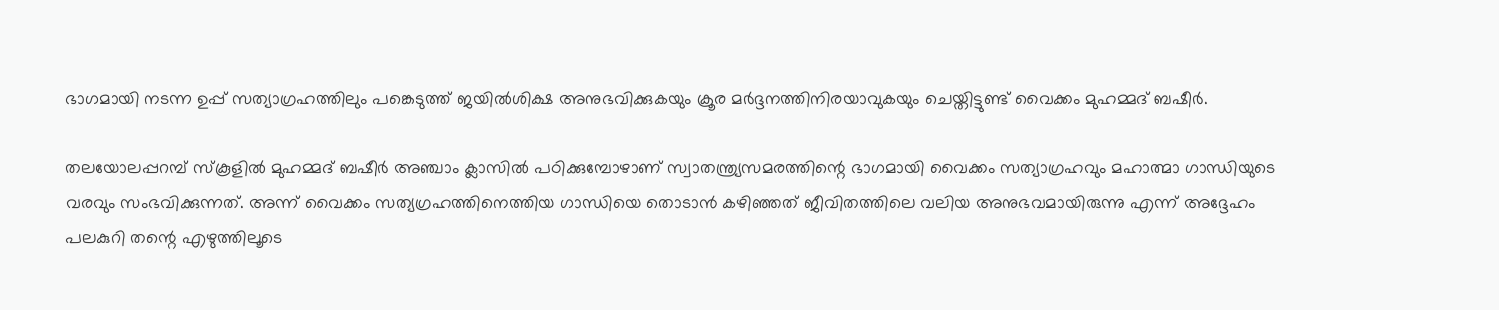ഭാഗമായി നടന്ന ഉപ്പ് സത്യാഗ്രഹത്തിലും പങ്കെടുത്ത് ജയില്‍ശിക്ഷ അനുഭവിക്കുകയും ക്രൂര മര്‍ദ്ദനത്തിനിരയാവുകയും ചെയ്തിട്ടുണ്ട് വൈക്കം മുഹമ്മദ് ബഷീര്‍.

തലയോലപ്പറമ്പ് സ്‌കൂളില്‍ മുഹമ്മദ് ബഷീര്‍ അഞ്ചാം ക്ലാസില്‍ പഠിക്കുമ്പോഴാണ് സ്വാതന്ത്ര്യസമരത്തിന്റെ ഭാഗമായി വൈക്കം സത്യാഗ്രഹവും മഹാത്മാ ഗാന്ധിയുടെ വരവും സംഭവിക്കുന്നത്. അന്ന് വൈക്കം സത്യഗ്രഹത്തിനെത്തിയ ഗാന്ധിയെ തൊടാന്‍ കഴിഞ്ഞത് ജീവിതത്തിലെ വലിയ അനുഭവമായിരുന്നു എന്ന് അദ്ദേഹം പലകുറി തന്റെ എഴുത്തിലൂടെ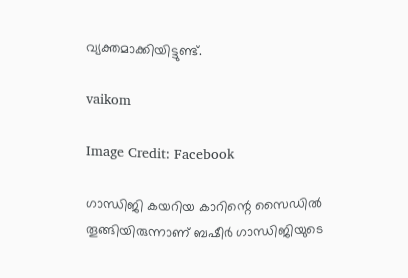വ്യക്തമാക്കിയിട്ടുണ്ട്.

vaikom

Image Credit: Facebook

ഗാന്ധിജി കയറിയ കാറിന്റെ സൈഡില്‍ തൂങ്ങിയിരുന്നാണ് ബഷീര്‍ ഗാന്ധിജിയുടെ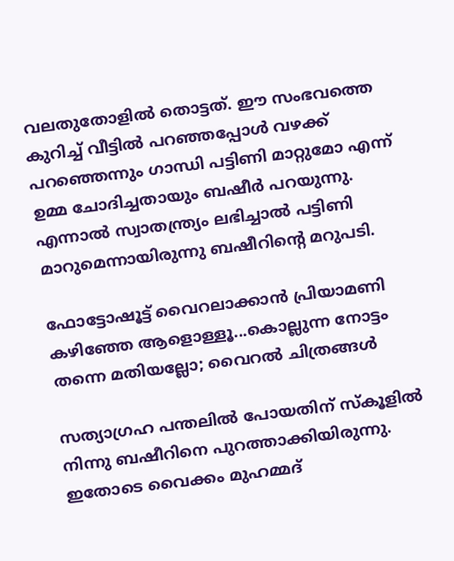വലതുതോളില്‍ തൊട്ടത്. ഈ സംഭവത്തെ കുറിച്ച് വീട്ടില്‍ പറഞ്ഞപ്പോള്‍ വഴക്ക് പറഞ്ഞെന്നും ഗാന്ധി പട്ടിണി മാറ്റുമോ എന്ന് ഉമ്മ ചോദിച്ചതായും ബഷീര്‍ പറയുന്നു. എന്നാല്‍ സ്വാതന്ത്ര്യം ലഭിച്ചാല്‍ പട്ടിണി മാറുമെന്നായിരുന്നു ബഷീറിന്റെ മറുപടി.

ഫോട്ടോഷൂട്ട് വൈറലാക്കാന്‍ പ്രിയാമണി കഴിഞ്ഞേ ആളൊള്ളൂ...കൊല്ലുന്ന നോട്ടം തന്നെ മതിയല്ലോ; വൈറല്‍ ചിത്രങ്ങള്‍

സത്യാഗ്രഹ പന്തലില്‍ പോയതിന് സ്‌കൂളില്‍ നിന്നു ബഷീറിനെ പുറത്താക്കിയിരുന്നു. ഇതോടെ വൈക്കം മുഹമ്മദ്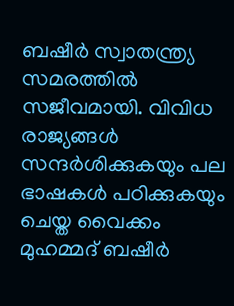ബഷീര്‍ സ്വാതന്ത്ര്യ സമരത്തില്‍ സജീവമായി. വിവിധ രാജ്യങ്ങള്‍ സന്ദര്‍ശിക്കുകയും പല ഭാഷകള്‍ പഠിക്കുകയും ചെയ്ത വൈക്കം മുഹമ്മദ് ബഷീര്‍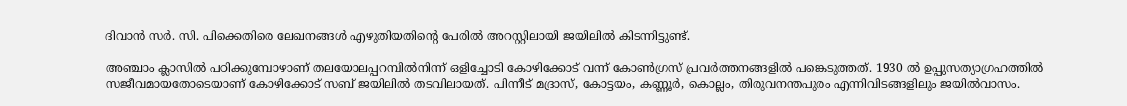ദിവാന്‍ സര്‍. സി. പിക്കെതിരെ ലേഖനങ്ങള്‍ എഴുതിയതിന്റെ പേരില്‍ അറസ്റ്റിലായി ജയിലില്‍ കിടന്നിട്ടുണ്ട്.

അഞ്ചാം ക്ലാസില്‍ പഠിക്കുമ്പോഴാണ് തലയോലപ്പറമ്പില്‍നിന്ന് ഒളിച്ചോടി കോഴിക്കോട് വന്ന് കോണ്‍ഗ്രസ് പ്രവര്‍ത്തനങ്ങളില്‍ പങ്കെടുത്തത്. 1930 ല്‍ ഉപ്പുസത്യാഗ്രഹത്തില്‍ സജീവമായതോടെയാണ് കോഴിക്കോട് സബ് ജയിലില്‍ തടവിലായത്. പിന്നീട് മദ്രാസ്, കോട്ടയം, കണ്ണൂര്‍, കൊല്ലം, തിരുവനന്തപുരം എന്നിവിടങ്ങളിലും ജയില്‍വാസം.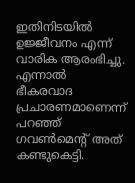ഇതിനിടയില്‍ ഉജ്ജീവനം എന്ന് വാരിക ആരംഭിച്ചു. എന്നാല്‍ ഭീകരവാദ പ്രചാരണമാണെന്ന് പറഞ്ഞ് ഗവണ്‍മെന്റ് അത് കണ്ടുകെട്ടി.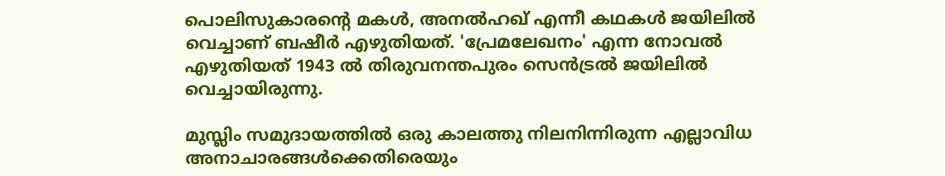പൊലിസുകാരന്റെ മകള്‍, അനല്‍ഹഖ് എന്നീ കഥകള്‍ ജയിലില്‍ വെച്ചാണ് ബഷീര്‍ എഴുതിയത്. 'പ്രേമലേഖനം' എന്ന നോവല്‍ എഴുതിയത് 1943 ല്‍ തിരുവനന്തപുരം സെന്‍ട്രല്‍ ജയിലില്‍ വെച്ചായിരുന്നു.

മുസ്ലിം സമുദായത്തില്‍ ഒരു കാലത്തു നിലനിന്നിരുന്ന എല്ലാവിധ അനാചാരങ്ങള്‍ക്കെതിരെയും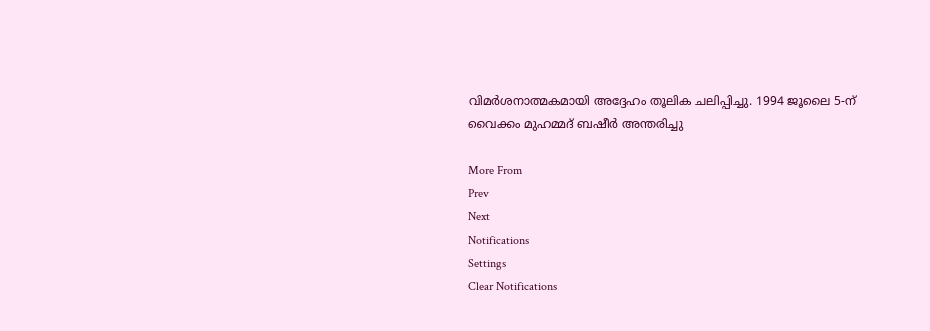വിമര്‍ശനാത്മകമായി അദ്ദേഹം തൂലിക ചലിപ്പിച്ചു. 1994 ജൂലൈ 5-ന് വൈക്കം മുഹമ്മദ് ബഷീര്‍ അന്തരിച്ചു

More From
Prev
Next
Notifications
Settings
Clear Notifications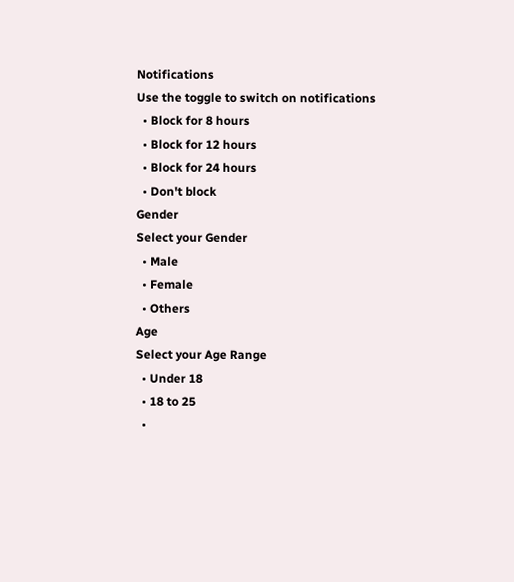Notifications
Use the toggle to switch on notifications
  • Block for 8 hours
  • Block for 12 hours
  • Block for 24 hours
  • Don't block
Gender
Select your Gender
  • Male
  • Female
  • Others
Age
Select your Age Range
  • Under 18
  • 18 to 25
  •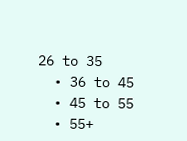26 to 35
  • 36 to 45
  • 45 to 55
  • 55+